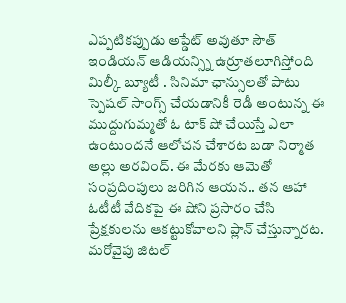ఎప్పటికప్పుడు అప్డేట్ అవుతూ సౌత్ ఇండియన్ ఆడియన్స్ని ఉర్రూతలూగిస్తోంది మిల్కీ బ్యూటీ . సినిమా ఛాన్సులతో పాటు స్పెషల్ సాంగ్స్ చేయడానికీ రెడీ అంటున్న ఈ ముద్దుగుమ్మతో ఓ టాక్ షో చేయిస్తే ఎలా ఉంటుందనే ఆలోచన చేశారట బడా నిర్మాత అల్లు అరవింద్. ఈ మేరకు ఆమెతో సంప్రదింపులు జరిగిన ఆయన.. తన ఆహా ఓటీటీ వేదికపై ఈ షోని ప్రసారం చేసి ప్రేక్షకులను ఆకట్టుకోవాలని ప్లాన్ చేస్తున్నారట. మరోవైపు జిటల్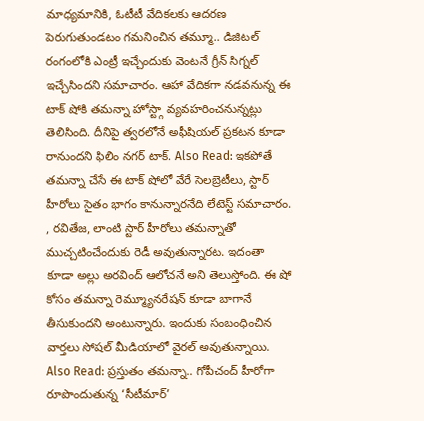మాధ్యమానికి, ఓటీటీ వేదికలకు ఆదరణ పెరుగుతుండటం గమనించిన తమ్మూ.. డిజిటల్ రంగంలోకి ఎంట్రీ ఇచ్చేందుకు వెంటనే గ్రీన్ సిగ్నల్ ఇచ్చేసిందని సమాచారం. ఆహా వేదికగా నడవనున్న ఈ టాక్ షోకి తమన్నా హోస్ట్గా వ్యవహరించనున్నట్లు తెలిసింది. దీనిపై త్వరలోనే అఫీషియల్ ప్రకటన కూడా రానుందని ఫిలిం నగర్ టాక్. Also Read: ఇకపోతే తమన్నా చేసే ఈ టాక్ షోలో వేరే సెలబ్రెటీలు, స్టార్ హీరోలు సైతం భాగం కానున్నారనేది లేటెస్ట్ సమాచారం. , రవితేజ, లాంటి స్టార్ హీరోలు తమన్నాతో ముచ్చటించేందుకు రెడీ అవుతున్నారట. ఇదంతా కూడా అల్లు అరవింద్ ఆలోచనే అని తెలుస్తోంది. ఈ షో కోసం తమన్నా రెమ్మ్యూనరేషన్ కూడా బాగానే తీసుకుందని అంటున్నారు. ఇందుకు సంబంధించిన వార్తలు సోషల్ మీడియాలో వైరల్ అవుతున్నాయి. Also Read: ప్రస్తుతం తమన్నా.. గోపీచంద్ హీరోగా రూపొందుతున్న ‘సీటీమార్’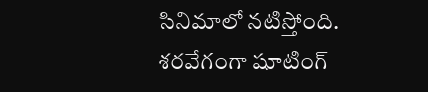సినిమాలో నటిస్తోంది. శరవేగంగా షూటింగ్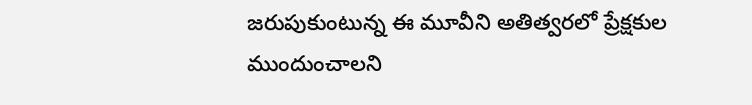జరుపుకుంటున్న ఈ మూవీని అతిత్వరలో ప్రేక్షకుల ముందుంచాలని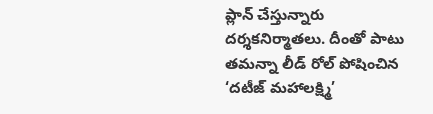ప్లాన్ చేస్తున్నారు దర్శకనిర్మాతలు. దీంతో పాటు తమన్నా లీడ్ రోల్ పోషించిన ‘దటీజ్ మహాలక్ష్మి’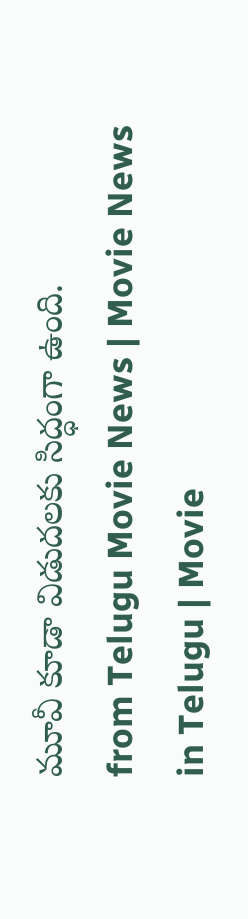మూవీ కూడా విడుదలకు సిద్ధంగా ఉంది.
from Telugu Movie News | Movie News in Telugu | Movie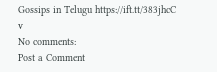Gossips in Telugu https://ift.tt/383jhcC
v
No comments:
Post a Comment